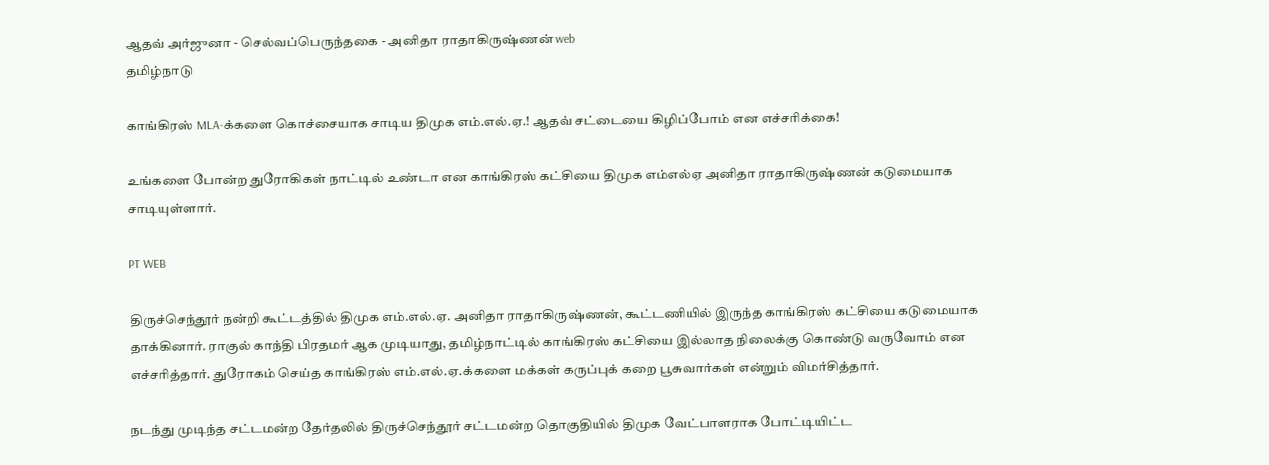ஆதவ் அர்ஜுனா - செல்வப்பெருந்தகை - அனிதா ராதாகிருஷ்ணன் web
தமிழ்நாடு

காங்கிரஸ் MLA-க்களை கொச்சையாக சாடிய திமுக எம்.எல்.ஏ.! ஆதவ் சட்டையை கிழிப்போம் என எச்சரிக்கை!

உங்களை போன்ற துரோகிகள் நாட்டில் உண்டா என காங்கிரஸ் கட்சியை திமுக எம்எல்ஏ அனிதா ராதாகிருஷ்ணன் கடுமையாக சாடியுள்ளார்.

PT WEB

திருச்செந்தூர் நன்றி கூட்டத்தில் திமுக எம்.எல்.ஏ. அனிதா ராதாகிருஷ்ணன், கூட்டணியில் இருந்த காங்கிரஸ் கட்சியை கடுமையாக தாக்கினார். ராகுல் காந்தி பிரதமர் ஆக முடியாது, தமிழ்நாட்டில் காங்கிரஸ் கட்சியை இல்லாத நிலைக்கு கொண்டு வருவோம் என எச்சரித்தார். துரோகம் செய்த காங்கிரஸ் எம்.எல்.ஏ.க்களை மக்கள் கருப்புக் கறை பூசுவார்கள் என்றும் விமர்சித்தார்.

நடந்து முடிந்த சட்டமன்ற தேர்தலில் திருச்செந்தூர் சட்டமன்ற தொகுதியில் திமுக வேட்பாளராக போட்டியிட்ட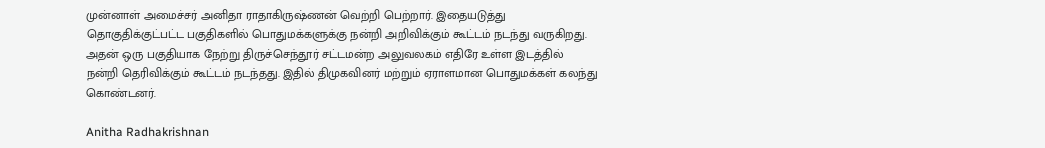முன்னாள் அமைச்சர் அனிதா ராதாகிருஷ்ணன் வெற்றி பெற்றார். இதையடுத்து தொகுதிக்குட்பட்ட பகுதிகளில் பொதுமக்களுக்கு நன்றி அறிவிக்கும் கூட்டம் நடந்து வருகிறது. அதன் ஒரு பகுதியாக நேற்று திருச்செந்தூர் சட்டமன்ற அலுவலகம் எதிரே உள்ள இடத்தில் நன்றி தெரிவிக்கும் கூட்டம் நடந்தது. இதில் திமுகவினர் மற்றும் ஏராளமான பொதுமக்கள் கலந்து கொண்டனர்.

Anitha Radhakrishnan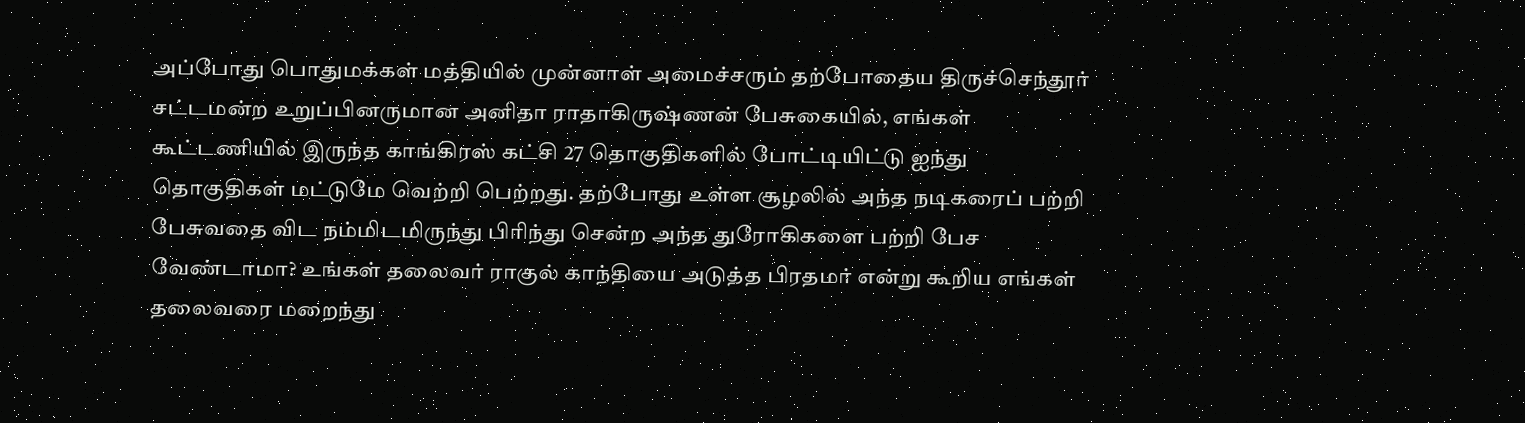அப்போது பொதுமக்கள் மத்தியில் முன்னாள் அமைச்சரும் தற்போதைய திருச்செந்தூர் சட்டமன்ற உறுப்பினருமான அனிதா ராதாகிருஷ்ணன் பேசுகையில், எங்கள் கூட்டணியில் இருந்த காங்கிரஸ் கட்சி 27 தொகுதிகளில் போட்டியிட்டு ஐந்து தொகுதிகள் மட்டுமே வெற்றி பெற்றது. தற்போது உள்ள சூழலில் அந்த நடிகரைப் பற்றி பேசுவதை விட நம்மிடமிருந்து பிரிந்து சென்ற அந்த துரோகிகளை பற்றி பேச வேண்டாமா? உங்கள் தலைவர் ராகுல் காந்தியை அடுத்த பிரதமர் என்று கூறிய எங்கள் தலைவரை மறைந்து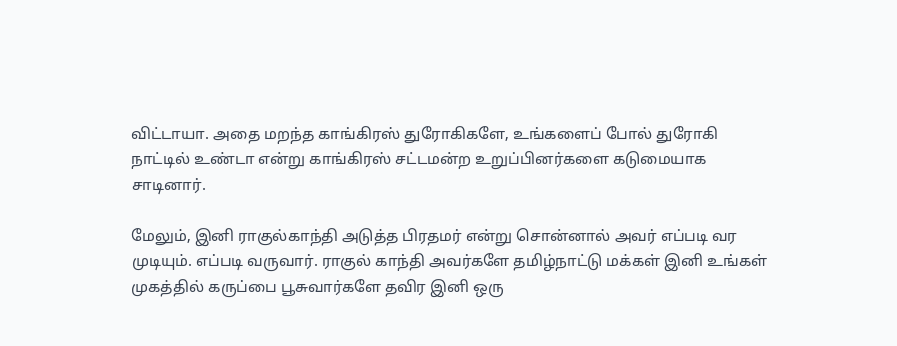விட்டாயா. அதை மறந்த காங்கிரஸ் துரோகிகளே, உங்களைப் போல் துரோகி நாட்டில் உண்டா என்று காங்கிரஸ் சட்டமன்ற உறுப்பினர்களை கடுமையாக சாடினார்.

மேலும், இனி ராகுல்காந்தி அடுத்த பிரதமர் என்று சொன்னால் அவர் எப்படி வர முடியும். எப்படி வருவார். ராகுல் காந்தி அவர்களே தமிழ்நாட்டு மக்கள் இனி உங்கள் முகத்தில் கருப்பை பூசுவார்களே தவிர இனி ஒரு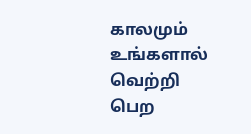காலமும் உங்களால் வெற்றி பெற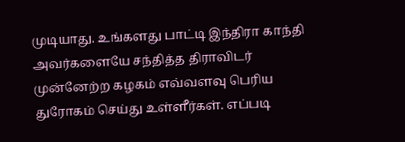முடியாது. உங்களது பாட்டி இந்திரா காந்தி அவர்களையே சந்தித்த திராவிடர் முன்னேற்ற கழகம் எவ்வளவு பெரிய துரோகம் செய்து உள்ளீர்கள். எப்படி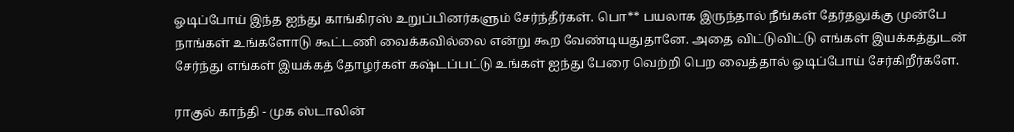ஓடிப்போய் இந்த ஐந்து காங்கிரஸ் உறுப்பினர்களும் சேர்ந்தீர்கள். பொ** பயலாக இருந்தால் நீங்கள் தேர்தலுக்கு முன்பே நாங்கள் உங்களோடு கூட்டணி வைக்கவில்லை என்று கூற வேண்டியதுதானே. அதை விட்டுவிட்டு எங்கள் இயக்கத்துடன் சேர்ந்து எங்கள் இயக்கத் தோழர்கள் கஷ்டப்பட்டு உங்கள் ஐந்து பேரை வெற்றி பெற வைத்தால் ஓடிப்போய் சேர்கிறீர்களே.

ராகுல் காந்தி - முக ஸ்டாலின்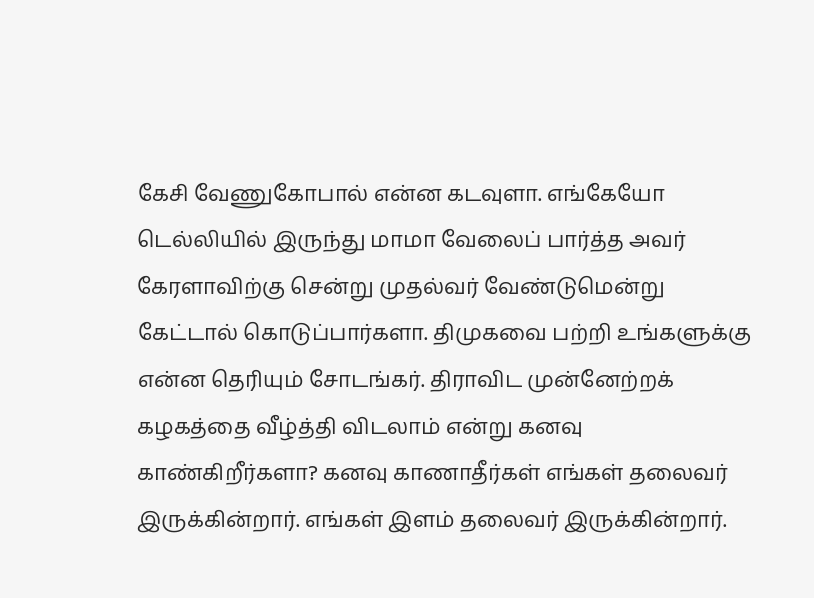கேசி வேணுகோபால் என்ன கடவுளா. எங்கேயோ டெல்லியில் இருந்து மாமா வேலைப் பார்த்த அவர் கேரளாவிற்கு சென்று முதல்வர் வேண்டுமென்று கேட்டால் கொடுப்பார்களா. திமுகவை பற்றி உங்களுக்கு என்ன தெரியும் சோடங்கர். திராவிட முன்னேற்றக் கழகத்தை வீழ்த்தி விடலாம் என்று கனவு காண்கிறீர்களா? கனவு காணாதீர்கள் எங்கள் தலைவர் இருக்கின்றார். எங்கள் இளம் தலைவர் இருக்கின்றார்.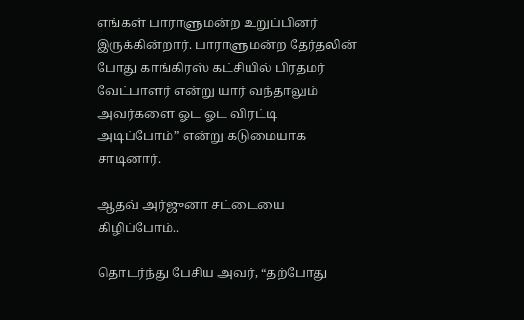எங்கள் பாராளுமன்ற உறுப்பினர் இருக்கின்றார். பாராளுமன்ற தேர்தலின் போது காங்கிரஸ் கட்சியில் பிரதமர் வேட்பாளர் என்று யார் வந்தாலும் அவர்களை ஓட ஓட விரட்டி அடிப்போம்” என்று கடுமையாக சாடினார்.

ஆதவ் அர்ஜுனா சட்டையை கிழிப்போம்..

தொடர்ந்து பேசிய அவர், “தற்போது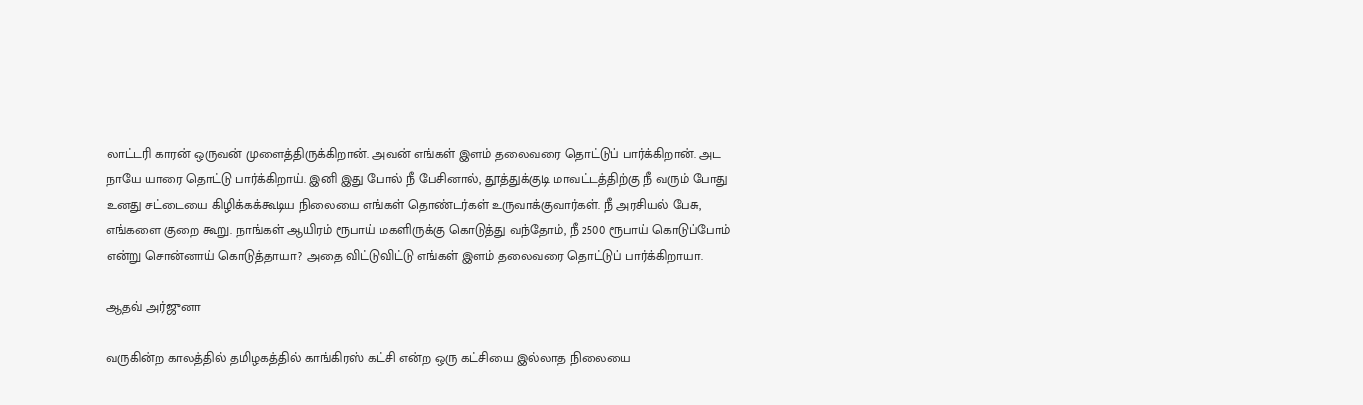லாட்டரி காரன் ஒருவன் முளைத்திருக்கிறான். அவன் எங்கள் இளம் தலைவரை தொட்டுப் பார்க்கிறான். அட நாயே யாரை தொட்டு பார்க்கிறாய். இனி இது போல் நீ பேசினால், தூத்துக்குடி மாவட்டத்திற்கு நீ வரும் போது உனது சட்டையை கிழிக்கக்கூடிய நிலையை எங்கள் தொண்டர்கள் உருவாக்குவார்கள். நீ அரசியல் பேசு, எங்களை குறை கூறு. நாங்கள் ஆயிரம் ரூபாய் மகளிருக்கு கொடுத்து வந்தோம், நீ 2500 ரூபாய் கொடுப்போம் என்று சொன்னாய் கொடுத்தாயா? அதை விட்டுவிட்டு எங்கள் இளம் தலைவரை தொட்டுப் பார்க்கிறாயா.

ஆதவ் அர்ஜுனா

வருகின்ற காலத்தில் தமிழகத்தில் காங்கிரஸ் கட்சி என்ற ஒரு கட்சியை இல்லாத நிலையை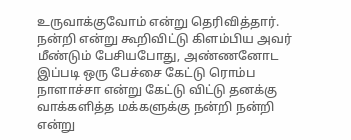உருவாக்குவோம் என்று தெரிவித்தார். நன்றி என்று கூறிவிட்டு கிளம்பிய அவர் மீண்டும் பேசியபோது, அண்ணனோட இப்படி ஒரு பேச்சை கேட்டு ரொம்ப நாளாச்சா என்று கேட்டு விட்டு தனக்கு வாக்களித்த மக்களுக்கு நன்றி நன்றி என்று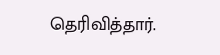தெரிவித்தார்.